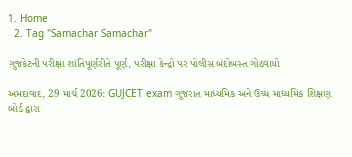1. Home
  2. Tag "Samachar Samachar"

ગુજકેટની પરીક્ષા શાંતિપૂર્ણરીતે પૂર્ણ, પરીક્ષા કેન્દ્રો પર પોલીસ બંદોબસ્ત ગોઠવાયો

અમદાવાદ, 29 માર્ચ 2026: GUJCET exam ગુજરાત માધ્યમિક અને ઉચ્ચ માધ્યમિક શિક્ષણ બોર્ડ દ્વારા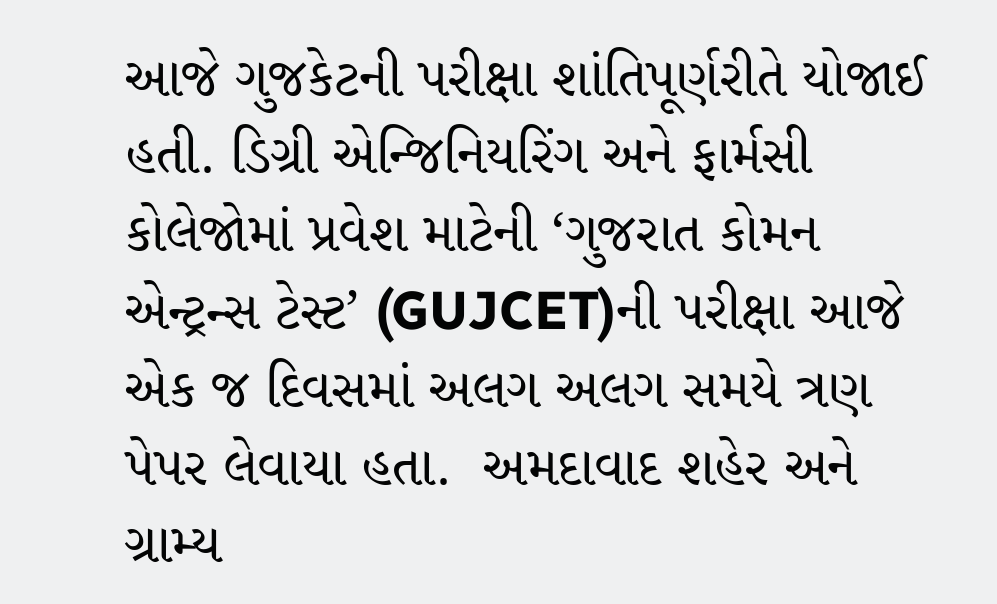આજે ગુજકેટની પરીક્ષા શાંતિપૂર્ણરીતે યોજાઈ હતી. ડિગ્રી એન્જિનિયરિંગ અને ફાર્મસી કોલેજોમાં પ્રવેશ માટેની ‘ગુજરાત કોમન એન્ટ્રન્સ ટેસ્ટ’ (GUJCET)ની પરીક્ષા આજે એક જ દિવસમાં અલગ અલગ સમયે ત્રણ પેપર લેવાયા હતા.  અમદાવાદ શહેર અને ગ્રામ્ય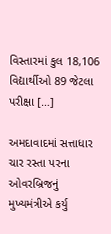વિસ્તારમાં કુલ 18,106 વિદ્યાર્થીઓ 89 જેટલા પરીક્ષા […]

અમદાવાદમાં સત્તાધાર ચાર રસ્તા પરના ઓવરબ્રિજનું મુખ્યમંત્રીએ કર્યુ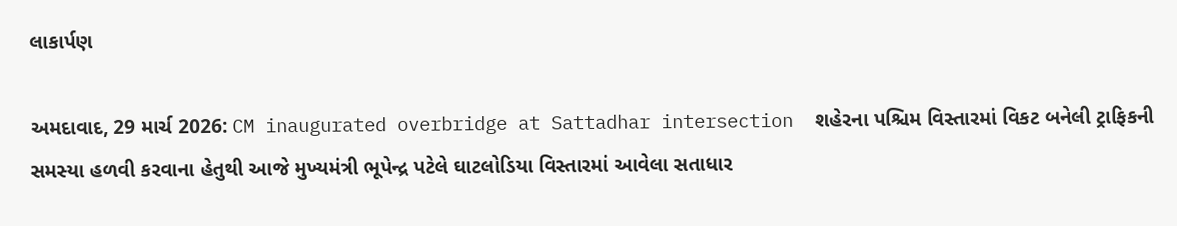લાકાર્પણ

અમદાવાદ, 29 માર્ચ 2026: CM inaugurated overbridge at Sattadhar intersection  શહેરના પશ્ચિમ વિસ્તારમાં વિકટ બનેલી ટ્રાફિકની સમસ્યા હળવી કરવાના હેતુથી આજે મુખ્યમંત્રી ભૂપેન્દ્ર પટેલે ઘાટલોડિયા વિસ્તારમાં આવેલા સતાધાર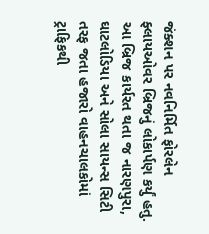જંક્શન પર નવનિર્મિત ફોરલેન ફ્લાયઓવર બ્રિજનું લોકાર્પણ કર્યું હતુ. આ બ્રિજ કાર્યરત થતા જ નારણપુરા, ઘાટલોડિયા અને સોલા સાયન્સ સિટી તરફ જતા હજારો વાહનચાલકોમાં ટ્રાફિકથી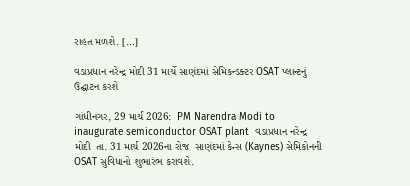રાહત મળશે. […]

વડાપ્રધાન નરેન્દ્ર મોદી 31 માર્ચે સાણંદમાં સેમિકન્ડક્ટર OSAT પ્લાન્ટનું ઉદ્ઘાટન કરશે

ગાંધીનગર, 29 માર્ચ 2026:  PM Narendra Modi to inaugurate semiconductor OSAT plant  વડાપ્રધાન નરેન્દ્ર મોદી  તા. 31 માર્ચ 2026ના રોજ  સાણંદમાં કેન્સ (Kaynes) સેમિકોનની OSAT સુવિધાનો શુભારંભ કરાવશે.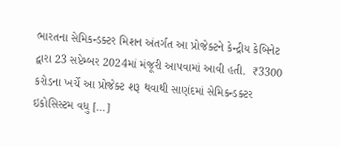ભારતના સેમિકન્ડક્ટર મિશન અંતર્ગત આ પ્રોજેક્ટને કેન્દ્રીય કેબિનેટ દ્વારા 23 સપ્ટેમ્બર 2024માં મંજૂરી આપવામાં આવી હતી.  ₹3300 કરોડના ખર્ચે આ પ્રોજેક્ટ શરૂ થવાથી સાણંદમાં સેમિકન્ડક્ટર ઇકોસિસ્ટમ વધુ […]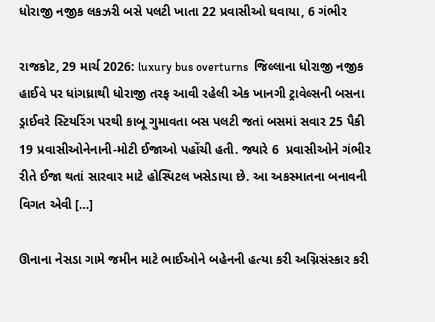ધોરાજી નજીક લકઝરી બસે પલટી ખાતા 22 પ્રવાસીઓ ઘવાયા, 6 ગંભીર

રાજકોટ, 29 માર્ચ 2026: luxury bus overturns  જિલ્લાના ધોરાજી નજીક હાઈવે પર ધાંગધ્રાથી ધોરાજી તરફ આવી રહેલી એક ખાનગી ટ્રાવેલ્સની બસના ડ્રાઈવરે સ્ટિયરિંગ પરથી કાબૂ ગુમાવતા બસ પલટી જતાં બસમાં સવાર 25 પૈકી 19 પ્રવાસીઓનેનાની-મોટી ઈજાઓ પહોંચી હતી. જ્યારે 6  પ્રવાસીઓને ગંભીર રીતે ઈજા થતાં સારવાર માટે હોસ્પિટલ ખસેડાયા છે. આ અકસ્માતના બનાવની વિગત એવી […]

ઊનાના નેસડા ગામે જમીન માટે ભાઈઓને બહેનની હત્યા કરી અગ્નિસંસ્કાર કરી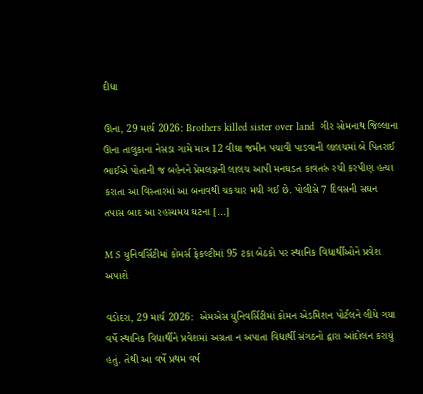દીધા

ઊના, 29 માર્ચ 2026: Brothers killed sister over land  ગીર સોમનાથ જિલ્લાના ઊના તાલુકાના નેસડા ગામે માત્ર 12 વીઘા જમીન પચાવી પાડવાની લાલચમાં બે પિતરાઈ ભાઈએ પોતાની જ બહેનને પ્રેમલગ્નની લાલચ આપી મનઘડત કાવતરું રચી કરપીણ હત્યા કરાતા આ વિસ્તારમાં આ બનાવથી ચકચાર મચી ગઈ છે. પોલીસે 7 દિવસની સઘન તપાસ બાદ આ રહસ્યમય ઘટના […]

M S યુનિવર્સિટીમાં કોમર્સ ફેકલ્ટીમાં 95 ટકા બેઠકો પર સ્થાનિક વિદ્યાર્થીઓને પ્રવેશ અપાશે

વડોદરા, 29 માર્ચ 2026:  એમએસ યુનિવર્સિટીમાં કોમન એડમિશન પોર્ટલને લીધે ગયા વર્ષે સ્થાનિક વિદ્યાર્થીને પ્રવેશમાં અગ્રતા ન અપાતા વિદ્યાર્થી સંગઠનો દ્વારા આંદોલન કરાયું હતું. તેથી આ વર્ષે પ્રથમ વર્ષ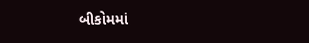બીકોમમાં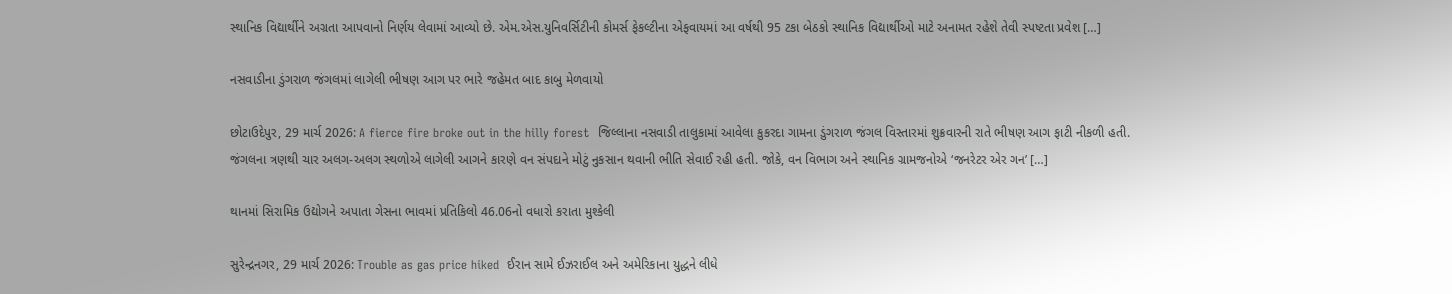સ્થાનિક વિદ્યાર્થીને અગ્રતા આપવાનો નિર્ણય લેવામાં આવ્યો છે. એમ.એસ.યુનિવર્સિટીની કોમર્સ ફેકલ્ટીના એફવાયમાં આ વર્ષથી 95 ટકા બેઠકો સ્થાનિક વિદ્યાર્થીઓ માટે અનામત રહેશે તેવી સ્પષ્ટતા પ્રવેશ […]

નસવાડીના ડુંગરાળ જંગલમાં લાગેલી ભીષણ આગ પર ભારે જહેમત બાદ કાબુ મેળવાયો

છોટાઉદેપુર, 29 માર્ચ 2026: A fierce fire broke out in the hilly forest  જિલ્લાના નસવાડી તાલુકામાં આવેલા કુકરદા ગામના ડુંગરાળ જંગલ વિસ્તારમાં શુક્રવારની રાતે ભીષણ આગ ફાટી નીકળી હતી. જંગલના ત્રણથી ચાર અલગ-અલગ સ્થળોએ લાગેલી આગને કારણે વન સંપદાને મોટું નુકસાન થવાની ભીતિ સેવાઈ રહી હતી. જોકે, વન વિભાગ અને સ્થાનિક ગ્રામજનોએ ‘જનરેટર એર ગન’ […]

થાનમાં સિરામિક ઉદ્યોગને અપાતા ગેસના ભાવમાં પ્રતિકિલો 46.06નો વધારો કરાતા મુશ્કેલી

સુરેન્દ્રનગર, 29 માર્ચ 2026: Trouble as gas price hiked  ઈરાન સામે ઈઝરાઈલ અને અમેરિકાના યુદ્ધને લીધે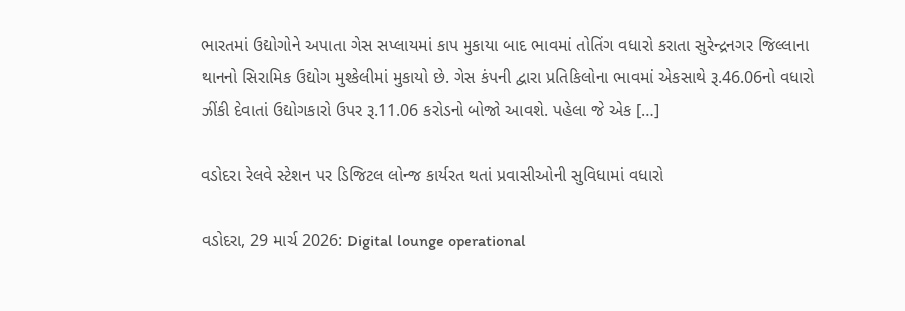ભારતમાં ઉદ્યોગોને અપાતા ગેસ સપ્લાયમાં કાપ મુકાયા બાદ ભાવમાં તોતિંગ વધારો કરાતા સુરેન્દ્રનગર જિલ્લાના થાનનો સિરામિક ઉદ્યોગ મુશ્કેલીમાં મુકાયો છે. ગેસ કંપની દ્વારા પ્રતિકિલોના ભાવમાં એકસાથે રૂ.46.06નો વધારો ઝીંકી દેવાતાં ઉદ્યોગકારો ઉપર રૂ.11.06 કરોડનો બોજો આવશે. પહેલા જે એક […]

વડોદરા રેલવે સ્ટેશન પર ડિજિટલ લોન્જ કાર્યરત થતાં પ્રવાસીઓની સુવિધામાં વધારો

વડોદરા, 29 માર્ચ 2026: Digital lounge operational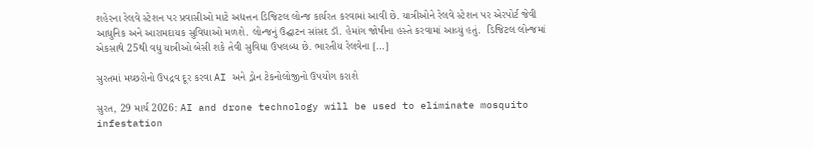શહેરના રેલવે સ્ટેશન પર પ્રવાસીઓ માટે અદ્યત્તન ડિજિટલ લોન્જ કાર્યરત કરવામાં આવી છે. યાત્રીઓને રેલવે સ્ટેશન પર એરપોર્ટ જેવી આધુનિક અને આરામદાયક સુવિધાઓ મળશે. લોન્જનું ઉદ્ઘાટન સાંસદ ડૉ. હેમાંગ જોષીના હસ્તે કરવામાં આવ્યું હતું.  ડિજિટલ લોન્જમાં એકસાથે 25થી વધુ યાત્રીઓ બેસી શકે તેવી સુવિધા ઉપલબ્ધ છે. ભારતીય રેલવેના […]

સુરતમાં મચ્છરોનો ઉપદ્રવ દૂર કરવા AI અને ડ્રોન ટેકનોલોજીનો ઉપયોગ કરાશે

સુરત, 29 માર્ચ 2026: AI and drone technology will be used to eliminate mosquito infestation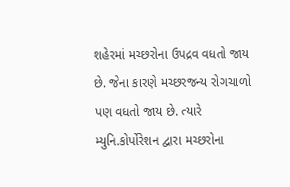શહેરમાં મચ્છરોના ઉપદ્રવ વધતો જાય છે. જેના કારણે મચ્છરજન્ય રોગચાળો પણ વધતો જાય છે. ત્યારે મ્યુનિ.કોર્પોરેશન દ્વારા મચ્છરોના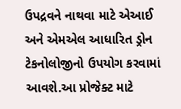ઉપદ્રવને નાથવા માટે એઆઈ અને એમએલ આધારિત ડ્રોન ટેકનોલોજીનો ઉપયોગ કરવામાં આવશે.આ પ્રોજેક્ટ માટે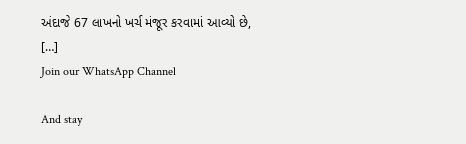અંદાજે 67 લાખનો ખર્ચ મંજૂર કરવામાં આવ્યો છે, […]
Join our WhatsApp Channel

And stay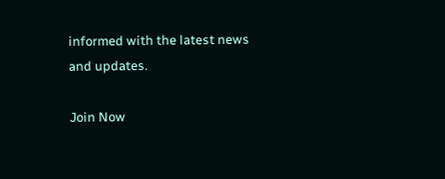informed with the latest news and updates.

Join Now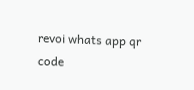revoi whats app qr code